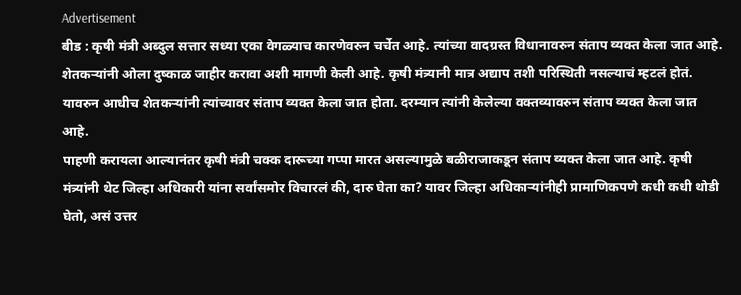Advertisement
बीड : कृषी मंत्री अब्दुल सत्तार सध्या एका वेगळ्याच कारणेवरुन चर्चेत आहे. त्यांच्या वादग्रस्त विधानावरुन संताप व्यक्त केला जात आहे. शेतकऱ्यांनी ओला दुष्काळ जाहीर करावा अशी मागणी केली आहे. कृषी मंत्र्यानी मात्र अद्याप तशी परिस्थिती नसल्याचं म्हटलं होतं. यावरुन आधीच शेतकऱ्यांनी त्यांच्यावर संताप व्यक्त केला जात होता. दरम्यान त्यांनी केलेल्या वक्तव्यावरुन संताप व्यक्त केला जात आहे.
पाहणी करायला आल्यानंतर कृषी मंत्री चक्क दारूच्या गप्पा मारत असल्यामुळे बळीराजाकडून संताप व्यक्त केला जात आहे. कृषी मंत्र्यांनी थेट जिल्हा अधिकारी यांना सर्वांसमोर विचारलं की, दारु घेता का? यावर जिल्हा अधिकाऱ्यांनीही प्रामाणिकपणे कधी कधी थोडी घेतो, असं उत्तर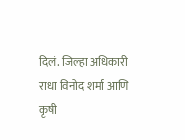दिलं. जिल्हा अधिकारी राधा विनोद शर्मा आणि कृषी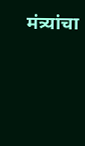मंत्र्यांचा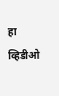हा व्हिडीओ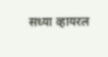सध्या व्हायरल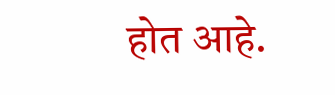होत आहे.